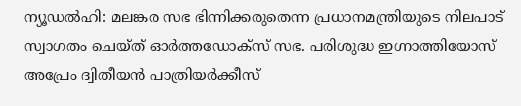ന്യൂഡൽഹി: മലങ്കര സഭ ഭിന്നിക്കരുതെന്ന പ്രധാനമന്ത്രിയുടെ നിലപാട് സ്വാഗതം ചെയ്ത് ഓർത്തഡോക്സ് സഭ. പരിശുദ്ധ ഇഗ്നാത്തിയോസ് അപ്രേം ദ്വിതീയൻ പാത്രിയർക്കീസ്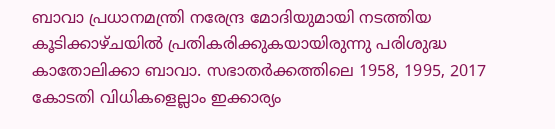ബാവാ പ്രധാനമന്ത്രി നരേന്ദ്ര മോദിയുമായി നടത്തിയ കൂടിക്കാഴ്ചയിൽ പ്രതികരിക്കുകയായിരുന്നു പരിശുദ്ധ കാതോലിക്കാ ബാവാ. സഭാതർക്കത്തിലെ 1958, 1995, 2017 കോടതി വിധികളെല്ലാം ഇക്കാര്യം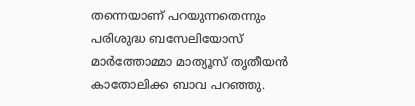തന്നെയാണ് പറയുന്നതെന്നും പരിശുദ്ധ ബസേലിയോസ് മാർത്തോമ്മാ മാത്യൂസ് തൃതീയൻ കാതോലിക്ക ബാവ പറഞ്ഞു.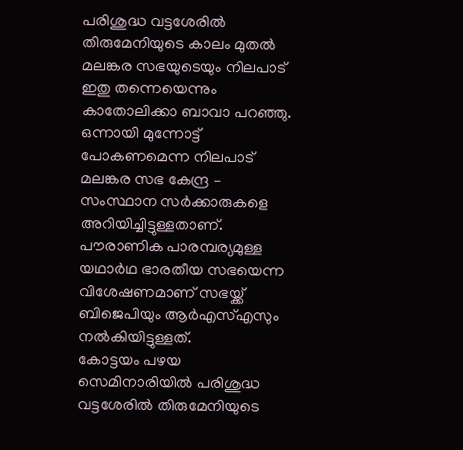പരിശുദ്ധ വട്ടശേരിൽ തിരുമേനിയുടെ കാലം മുതൽ മലങ്കര സഭയുടെയും നിലപാട് ഇതു തന്നെയെന്നും കാതോലിക്കാ ബാവാ പറഞ്ഞു. ഒന്നായി മുന്നോട്ട് പോകണമെന്ന നിലപാട് മലങ്കര സഭ കേന്ദ്ര – സംസ്ഥാന സർക്കാരുകളെ അറിയിച്ചിട്ടുള്ളതാണ്. പൗരാണിക പാരമ്പര്യമുള്ള യഥാർഥ ഭാരതീയ സഭയെന്ന വിശേഷണമാണ് സഭയ്ക്ക് ബിജെപിയും ആർഎസ്എസും നൽകിയിട്ടുള്ളത്.
കോട്ടയം പഴയ സെമിനാരിയിൽ പരിശുദ്ധ വട്ടശേരിൽ തിരുമേനിയുടെ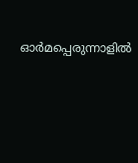ഓർമപ്പെരുന്നാളിൽ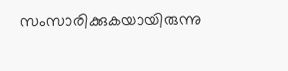സംസാരിക്കുകയായിരുന്നു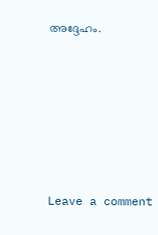അദ്ദേഹം.






Leave a comment